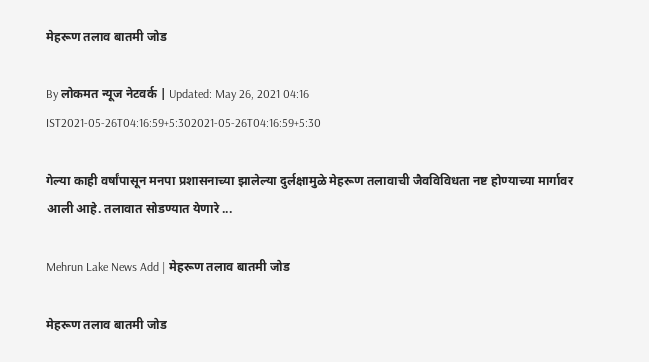मेहरूण तलाव बातमी जोड

By लोकमत न्यूज नेटवर्क | Updated: May 26, 2021 04:16 IST2021-05-26T04:16:59+5:302021-05-26T04:16:59+5:30

गेल्या काही वर्षांपासून मनपा प्रशासनाच्या झालेल्या दुर्लक्षामुळे मेहरूण तलावाची जैवविविधता नष्ट होण्याच्या मार्गावर आली आहे. तलावात सोडण्यात येणारे ...

Mehrun Lake News Add | मेहरूण तलाव बातमी जोड

मेहरूण तलाव बातमी जोड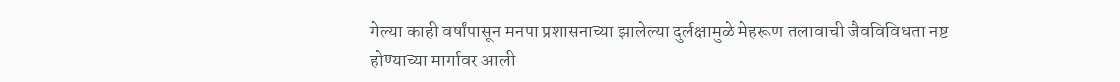गेल्या काही वर्षांपासून मनपा प्रशासनाच्या झालेल्या दुर्लक्षामुळे मेहरूण तलावाची जैवविविधता नष्ट होण्याच्या मार्गावर आली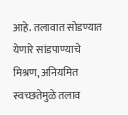आहे. तलावात सोडण्यात येणारे सांडपाण्याचे मिश्रण, अनियमित स्वच्छतेमुळे तलाव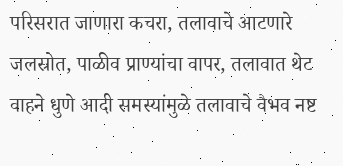परिसरात जाणारा कचरा, तलावाचे आटणारे जलस्रोत, पाळीव प्राण्यांचा वापर, तलावात थेट वाहने धुणे आदी समस्यांमुळे तलावाचे वैभव नष्ट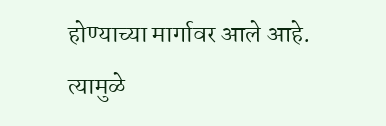होण्याच्या मार्गावर आले आहे. त्यामुळे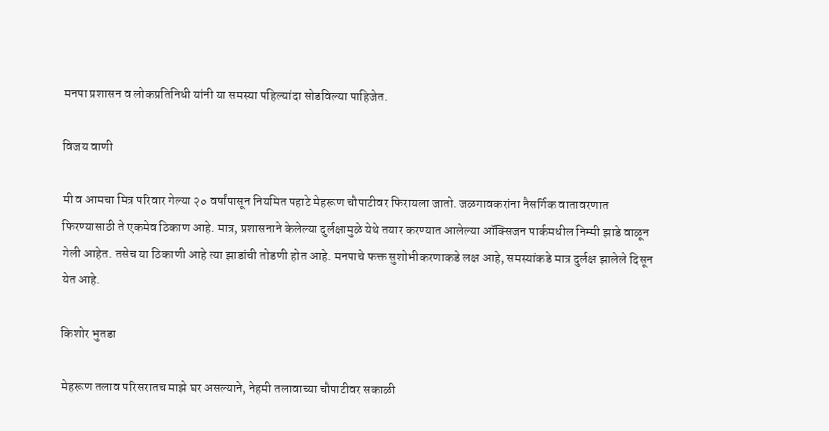मनपा प्रशासन व लोकप्रतिनिधी यांनी या समस्या पहिल्यांदा सोडविल्या पाहिजेत.

विजय वाणी

मी व आमचा मित्र परिवार गेल्या २० वर्षांपासून नियमित पहाटे मेहरूण चौपाटीवर फिरायला जातो. जळगावकरांना नैसर्गिक वातावरणात फिरण्यासाठी ते एकमेव ठिकाण आहे. मात्र, प्रशासनाने केलेल्या दुर्लक्षामुळे येथे तयार करण्यात आलेल्या ऑक्सिजन पार्कमधील निम्मी झाडे वाळून गेली आहेत. तसेच या ठिकाणी आहे त्या झाडांची तोडणी होत आहे. मनपाचे फक्त सुशोभीकरणाकडे लक्ष आहे, समस्यांकडे मात्र दुर्लक्ष झालेले दिसून येत आहे.

किशोर भुतडा

मेहरूण तलाव परिसरातच माझे घर असल्याने, नेहमी तलावाच्या चौपाटीवर सकाळी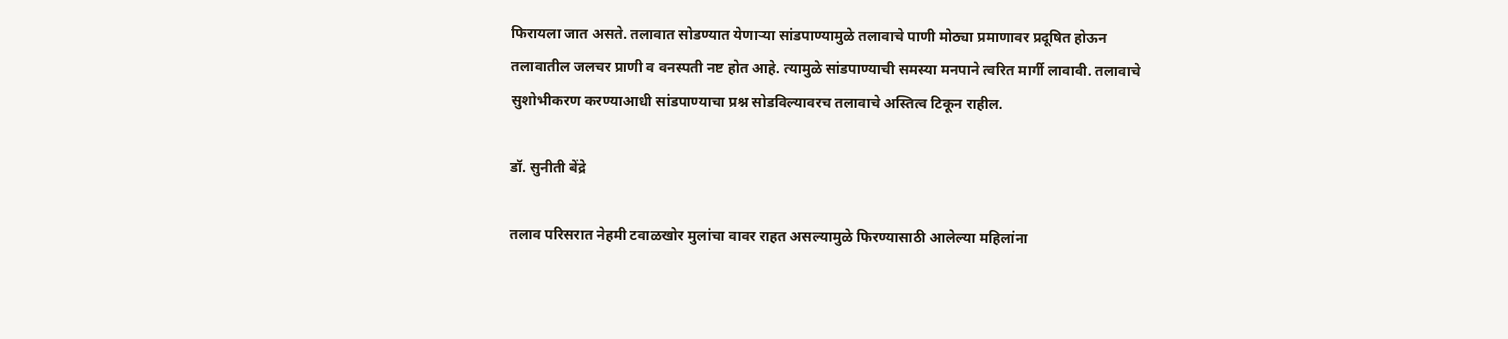फिरायला जात असते. तलावात सोडण्यात येणाऱ्या सांडपाण्यामुळे तलावाचे पाणी मोठ्या प्रमाणावर प्रदूषित होऊन तलावातील जलचर प्राणी व वनस्पती नष्ट होत आहे. त्यामुळे सांडपाण्याची समस्या मनपाने त्वरित मार्गी लावावी. तलावाचे सुशोभीकरण करण्याआधी सांडपाण्याचा प्रश्न सोडविल्यावरच तलावाचे अस्तित्व टिकून राहील.

डॉ. सुनीती बेंद्रे

तलाव परिसरात नेहमी टवाळखोर मुलांचा वावर राहत असल्यामुळे फिरण्यासाठी आलेल्या महिलांना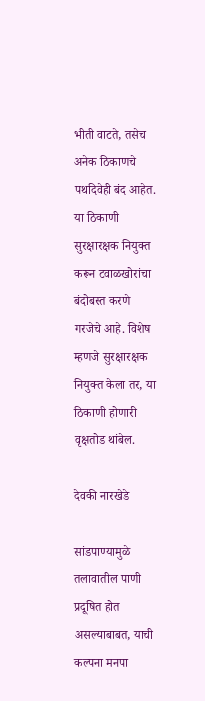भीती वाटते, तसेच अनेक ठिकाणचे पथदिवेही बंद आहेत. या ठिकाणी सुरक्षारक्षक नियुक्त करून टवाळखोरांचा बंदोबस्त करणे गरजेचे आहे. विशेष म्हणजे सुरक्षारक्षक नियुक्त केला तर, या ठिकाणी होणारी वृक्षतोड थांबेल.

देवकी नारखेडे

सांडपाण्यामुळे तलावातील पाणी प्रदूषित होत असल्याबाबत, याची कल्पना मनपा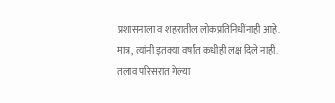प्रशासनाला व शहरातील लोकप्रतिनिधींनाही आहे. मात्र, त्यांनी इतक्या वर्षांत कधीही लक्ष दिले नाही. तलाव परिसरात गेल्या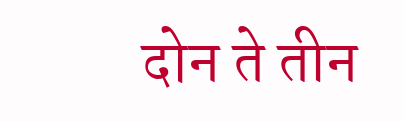दोन ते तीन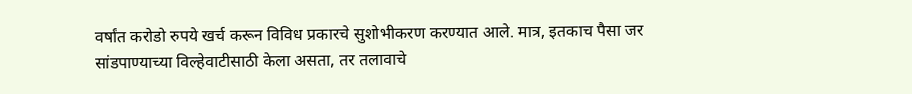वर्षांत करोडो रुपये खर्च करून विविध प्रकारचे सुशोभीकरण करण्यात आले. मात्र, इतकाच पैसा जर सांडपाण्याच्या विल्हेवाटीसाठी केला असता, तर तलावाचे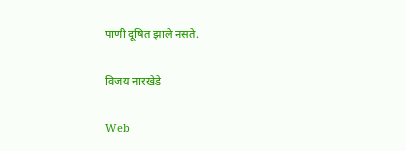पाणी दूषित झाले नसते.

विजय नारखेडे

Web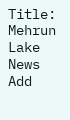Title: Mehrun Lake News Add